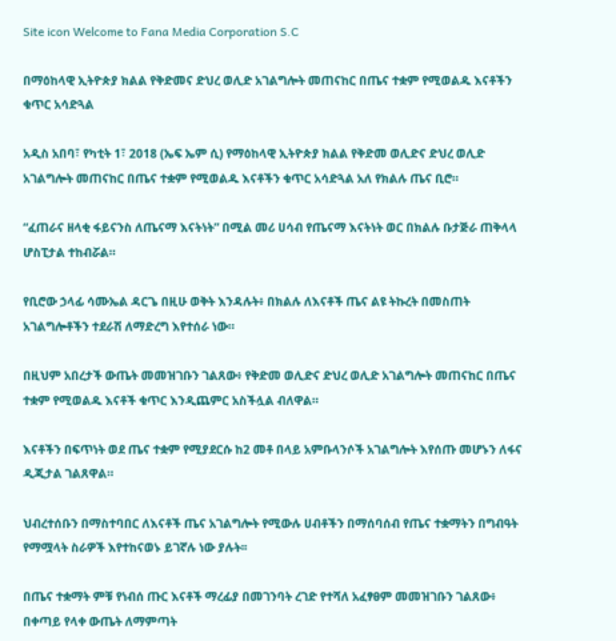Site icon Welcome to Fana Media Corporation S.C

በማዕከላዊ ኢትዮጵያ ክልል የቅድመና ድህረ ወሊድ አገልግሎት መጠናከር በጤና ተቋም የሚወልዱ እናቶችን ቁጥር አሳድጓል

አዲስ አበባ፣ የካቲት 1፣ 2018 (ኤፍ ኤም ሲ) የማዕከላዊ ኢትዮጵያ ክልል የቅድመ ወሊድና ድህረ ወሊድ አገልግሎት መጠናከር በጤና ተቋም የሚወልዱ እናቶችን ቁጥር አሳድጓል አለ የክልሉ ጤና ቢሮ።

“ፈጠራና ዘላቂ ፋይናንስ ለጤናማ እናትነት” በሚል መሪ ሀሳብ የጤናማ እናትነት ወር በክልሉ ቡታጅራ ጠቅላላ ሆስፒታል ተከብሯል።

የቢሮው ኃላፊ ሳሙኤል ዳርጌ በዚሁ ወቅት እንዳሉት፥ በክልሉ ለእናቶች ጤና ልዩ ትኩረት በመስጠት አገልግሎቶችን ተደራሽ ለማድረግ እየተሰራ ነው።

በዚህም አበረታች ውጤት መመዝገቡን ገልጸው፥ የቅድመ ወሊድና ድህረ ወሊድ አገልግሎት መጠናከር በጤና ተቋም የሚወልዱ እናቶች ቁጥር እንዲጨምር አስችሏል ብለዋል።

እናቶችን በፍጥነት ወደ ጤና ተቋም የሚያደርሱ ከ2 መቶ በላይ አምቡላንሶች አገልግሎት እየሰጡ መሆኑን ለፋና ዲጂታል ገልጸዋል።

ህብረተሰቡን በማስተባበር ለእናቶች ጤና አገልግሎት የሚውሉ ሀብቶችን በማሰባሰብ የጤና ተቋማትን በግብዓት የማሟላት ስራዎች እየተከናወኑ ይገኛሉ ነው ያሉት፡፡

በጤና ተቋማት ምቹ የነብሰ ጡር እናቶች ማረፊያ በመገንባት ረገድ የተሻለ አፈፃፀም መመዝገቡን ገልጸው፥ በቀጣይ የላቀ ውጤት ለማምጣት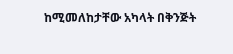ከሚመለከታቸው አካላት በቅንጅት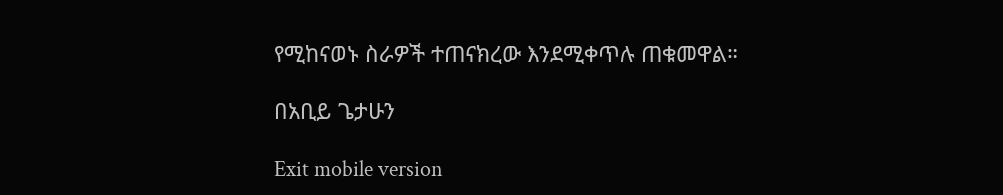የሚከናወኑ ስራዎች ተጠናክረው እንደሚቀጥሉ ጠቁመዋል።

በአቢይ ጌታሁን

Exit mobile version